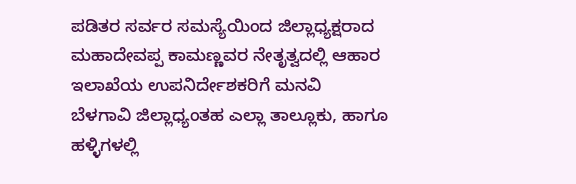ಪಡಿತರ ಸರ್ವರ ಸಮಸ್ಯೆಯಿಂದ ಜಿಲ್ಲಾಧ್ಯಕ್ಷರಾದ ಮಹಾದೇವಪ್ಪ ಕಾಮಣ್ಣವರ ನೇತೃತ್ವದಲ್ಲಿ ಆಹಾರ ಇಲಾಖೆಯ ಉಪನಿರ್ದೇಶಕರಿಗೆ ಮನವಿ
ಬೆಳಗಾವಿ ಜಿಲ್ಲಾಧ್ಯಂತಹ ಎಲ್ಲಾ ತಾಲ್ಲೂಕು, ಹಾಗೂ ಹಳ್ಳಿಗಳಲ್ಲಿ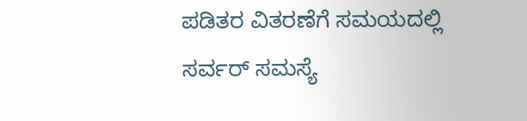ಪಡಿತರ ವಿತರಣೆಗೆ ಸಮಯದಲ್ಲಿ ಸರ್ವರ್ ಸಮಸ್ಯೆ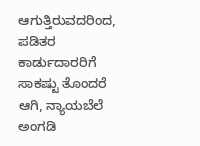ಆಗುತ್ತಿರುವದರಿಂದ, ಪಡಿತರ ಕಾರ್ಡುದಾರರಿಗೆ ಸಾಕಷ್ಟು ತೊಂದರೆ ಆಗಿ, ನ್ಯಾಯಬೆಲೆ ಅಂಗಡಿ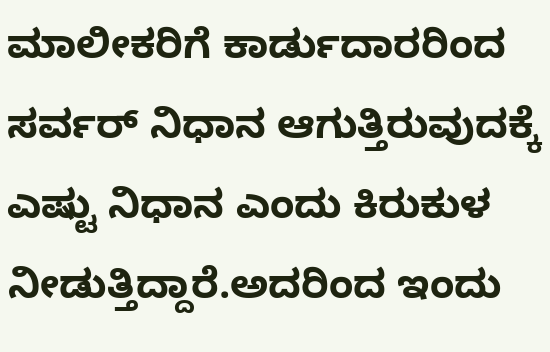ಮಾಲೀಕರಿಗೆ ಕಾರ್ಡುದಾರರಿಂದ ಸರ್ವರ್ ನಿಧಾನ ಆಗುತ್ತಿರುವುದಕ್ಕೆ ಎಷ್ಟು ನಿಧಾನ ಎಂದು ಕಿರುಕುಳ ನೀಡುತ್ತಿದ್ದಾರೆ.ಅದರಿಂದ ಇಂದು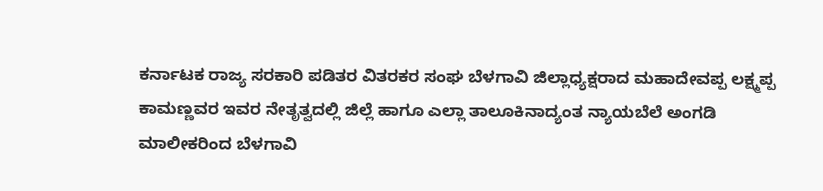ಕರ್ನಾಟಕ ರಾಜ್ಯ ಸರಕಾರಿ ಪಡಿತರ ವಿತರಕರ ಸಂಘ ಬೆಳಗಾವಿ ಜಿಲ್ಲಾಧ್ಯಕ್ಷರಾದ ಮಹಾದೇವಪ್ಪ ಲಕ್ಷ್ಮಪ್ಪ ಕಾಮಣ್ಣವರ ಇವರ ನೇತೃತ್ವದಲ್ಲಿ ಜಿಲ್ಲೆ ಹಾಗೂ ಎಲ್ಲಾ ತಾಲೂಕಿನಾದ್ಯಂತ ನ್ಯಾಯಬೆಲೆ ಅಂಗಡಿ ಮಾಲೀಕರಿಂದ ಬೆಳಗಾವಿ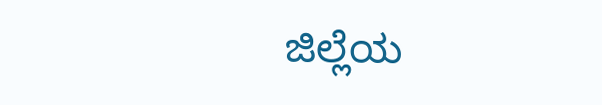ಜಿಲ್ಲೆಯ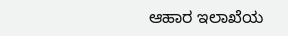ಆಹಾರ ಇಲಾಖೆಯ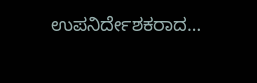ಉಪನಿರ್ದೇಶಕರಾದ…